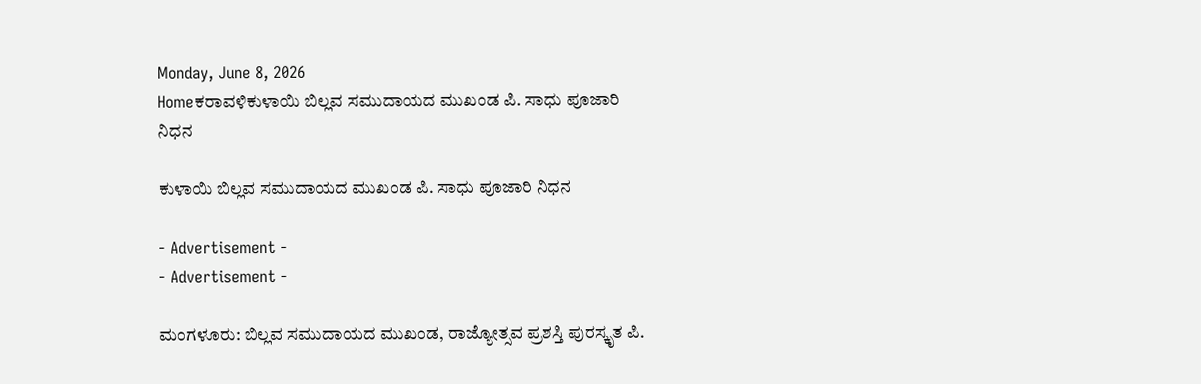Monday, June 8, 2026
Homeಕರಾವಳಿಕುಳಾಯಿ ಬಿಲ್ಲವ ಸಮುದಾಯದ ಮುಖಂಡ ಪಿ. ಸಾಧು ಪೂಜಾರಿ ನಿಧನ

ಕುಳಾಯಿ ಬಿಲ್ಲವ ಸಮುದಾಯದ ಮುಖಂಡ ಪಿ. ಸಾಧು ಪೂಜಾರಿ ನಿಧನ

- Advertisement -
- Advertisement -

ಮಂಗಳೂರು: ಬಿಲ್ಲವ ಸಮುದಾಯದ ಮುಖಂಡ, ರಾಜ್ಯೋತ್ಸವ ಪ್ರಶಸ್ತಿ ಪುರಸ್ಕೃತ ಪಿ.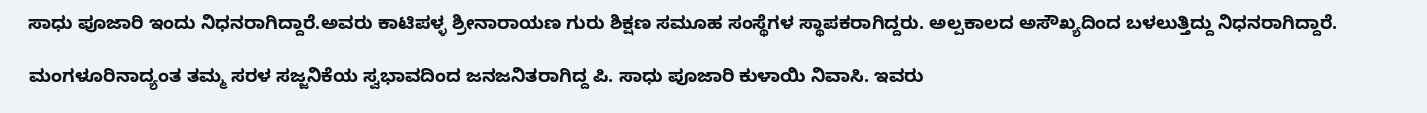ಸಾಧು ಪೂಜಾರಿ ಇಂದು ನಿಧನರಾಗಿದ್ದಾರೆ.ಅವರು ಕಾಟಿಪಳ್ಳ ಶ್ರೀನಾರಾಯಣ ಗುರು ಶಿಕ್ಷಣ ಸಮೂಹ ಸಂಸ್ಥೆಗಳ ಸ್ಥಾಪಕರಾಗಿದ್ದರು. ಅಲ್ಪಕಾಲದ ಅಸೌಖ್ಯದಿಂದ ಬಳಲುತ್ತಿದ್ದು ನಿಧನರಾಗಿದ್ದಾರೆ.

ಮಂಗಳೂರಿನಾದ್ಯಂತ ತಮ್ಮ ಸರಳ ಸಜ್ಜನಿಕೆಯ ಸ್ವಭಾವದಿಂದ ಜನಜನಿತರಾಗಿದ್ದ ಪಿ. ಸಾಧು ಪೂಜಾರಿ ಕುಳಾಯಿ ನಿವಾಸಿ. ಇವರು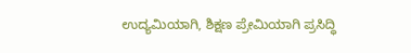ಉದ್ಯಮಿಯಾಗಿ, ಶಿಕ್ಷಣ ಪ್ರೇಮಿಯಾಗಿ ಪ್ರಸಿದ್ಧಿ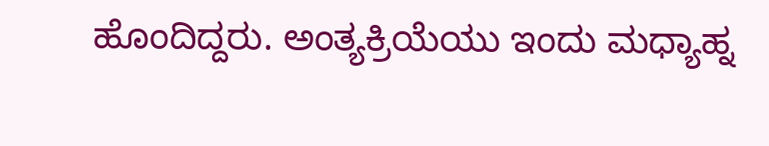ಹೊಂದಿದ್ದರು. ಅಂತ್ಯಕ್ರಿಯೆಯು ಇಂದು ಮಧ್ಯಾಹ್ನ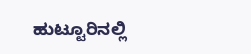ಹುಟ್ಟೂರಿನಲ್ಲಿ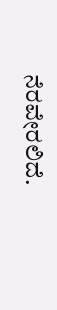ನೆರವೇರಲಿದೆ.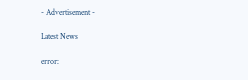- Advertisement -

Latest News

error: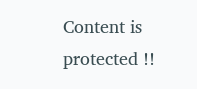Content is protected !!